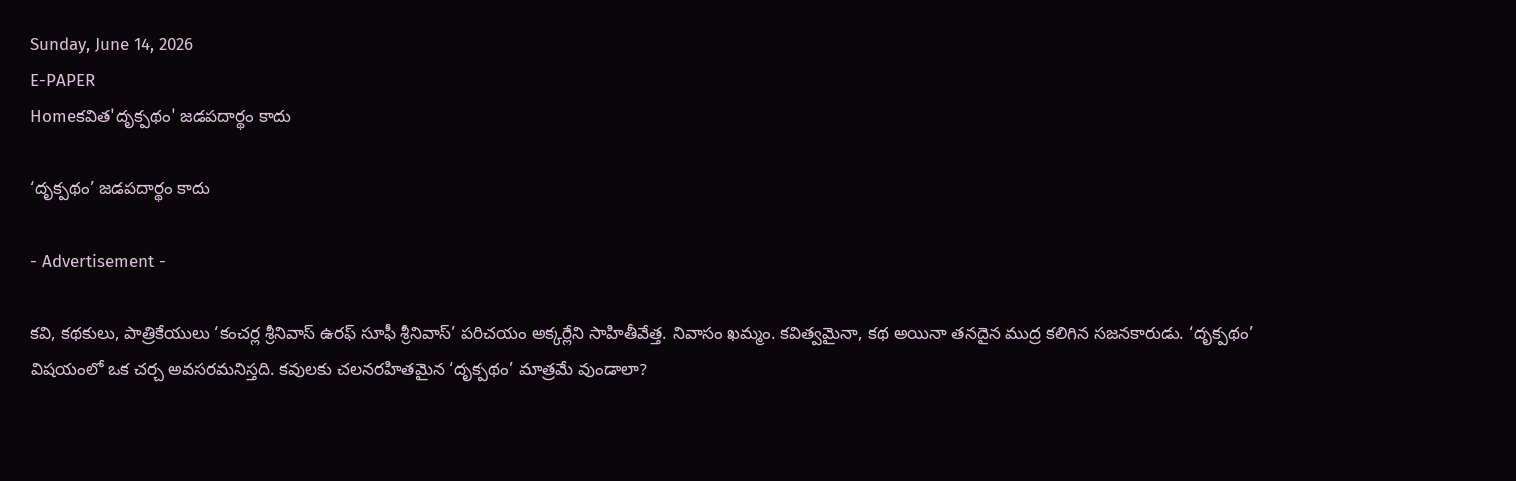Sunday, June 14, 2026
E-PAPER
Homeకవిత'దృక్పథం' జడపదార్థం కాదు

‘దృక్పథం’ జడపదార్థం కాదు

- Advertisement -

కవి, కథకులు, పాత్రికేయులు ‘కంచర్ల శ్రీనివాస్‌ ఉరఫ్‌ సూఫీ శ్రీనివాస్‌’ పరిచయం అక్కర్లేని సాహితీవేత్త. నివాసం ఖమ్మం. కవిత్వమైనా, కథ అయినా తనదైన ముద్ర కలిగిన సజనకారుడు. ‘దృక్పథం’ విషయంలో ఒక చర్చ అవసరమనిస్తది. కవులకు చలనరహితమైన ‘దృక్పథం’ మాత్రమే వుండాలా?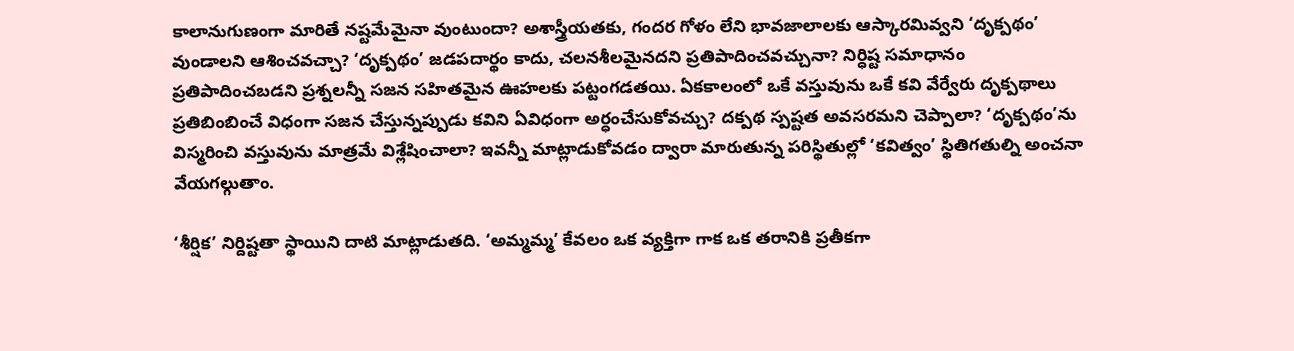కాలానుగుణంగా మారితే నష్టమేమైనా వుంటుందా? అశాస్త్రీయతకు, గందర గోళం లేని భావజాలాలకు ఆస్కారమివ్వని ‘దృక్పథం’ వుండాలని ఆశించవచ్చా? ‘దృక్పథం’ జడపదార్థం కాదు, చలనశీలమైనదని ప్రతిపాదించవచ్చునా? నిర్ధిష్ట సమాధానం ప్రతిపాదించబడని ప్రశ్నలన్నీ సజన సహితమైన ఊహలకు పట్టంగడతయి. ఏకకాలంలో ఒకే వస్తువును ఒకే కవి వేర్వేరు దృక్పథాలు ప్రతిబింబించే విధంగా సజన చేస్తున్నప్పుడు కవిని ఏవిధంగా అర్ధంచేసుకోవచ్చు? దక్పథ స్పష్టత అవసరమని చెప్పాలా? ‘దృక్పథం’ను విస్మరించి వస్తువును మాత్రమే విశ్లేషించాలా? ఇవన్నీ మాట్లాడుకోవడం ద్వారా మారుతున్న పరిస్థితుల్లో ‘కవిత్వం’ స్థితిగతుల్ని అంచనా వేయగల్గుతాం.

‘శీర్షిక’ నిర్దిష్టతా స్థాయిని దాటి మాట్లాడుతది. ‘అమ్మమ్మ’ కేవలం ఒక వ్యక్తిగా గాక ఒక తరానికి ప్రతీకగా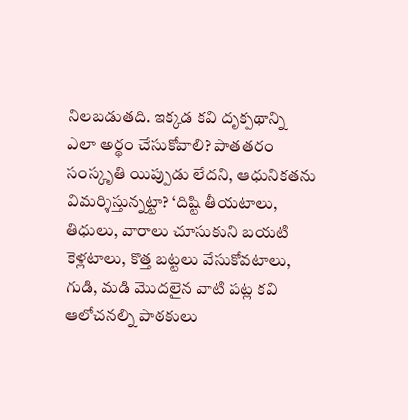నిలబడుతది. ఇక్కడ కవి దృక్పథాన్ని ఎలా అర్థం చేసుకోవాలి? పాతతరం సంస్కృతి యిప్పుడు లేదని, ఆధునికతను విమర్శిస్తున్నట్టా? ‘దిష్టి తీయటాలు, తిధులు, వారాలు చూసుకుని బయటి కెళ్లటాలు, కొత్త బట్టలు వేసుకోవటాలు, గుడి, మడి మొదలైన వాటి పట్ల కవి ఆలోచనల్ని పాఠకులు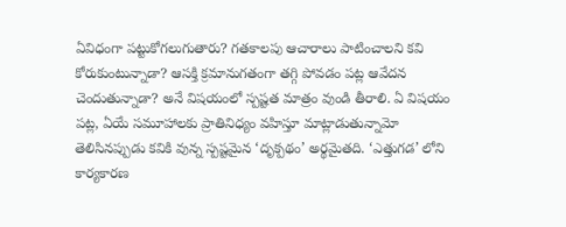ఏవిధంగా పట్టుకోగలుగుతారు? గతకాలపు ఆచారాలు పాటించాలని కవి కోరుకుంటున్నాడా? ఆసక్తి క్రమానుగతంగా తగ్గి పోవడం పట్ల ఆవేదన చెందుతున్నాడా? అనే విషయంలో స్పష్టత మాత్రం వుండి తీరాలి. ఏ విషయం పట్ల, ఏయే సమూహాలకు ప్రాతినిధ్యం వహిస్తూ మాట్లాడుతున్నామో తెలిసినప్పుడు కవికి వున్న స్పష్టమైన ‘దృక్పథం’ అర్థమైతది. ‘ఎత్తుగడ’ లోని కార్యకారణ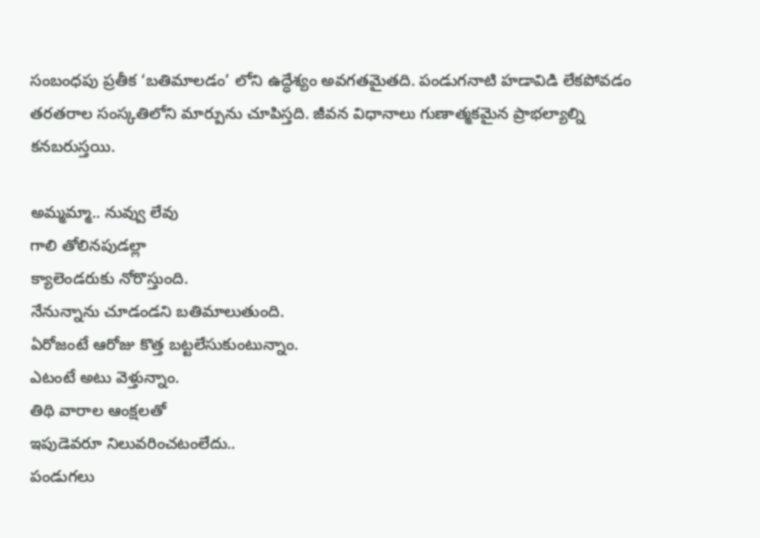సంబంధపు ప్రతీక ‘బతిమాలడం’ లోని ఉద్ధేశ్యం అవగతమైతది. పండుగనాటి హడావిడి లేకపోవడం తరతరాల సంస్కతిలోని మార్పును చూపిస్తది. జీవన విధానాలు గుణాత్మకమైన ప్రాభల్యాల్ని కనబరుస్తయి.

అమ్మమ్మా.. నువ్వు లేవు
గాలి తోలినపుడల్లా
క్యాలెండరుకు నోరొస్తుంది.
నేనున్నాను చూడండని బతిమాలుతుంది.
ఏరోజంటే ఆరోజు కొత్త బట్టలేసుకుంటున్నాం.
ఎటంటే అటు వెళ్తున్నాం.
తిథి వారాల ఆంక్షలతో
ఇపుడెవరూ నిలువరించటంలేదు..
పండుగలు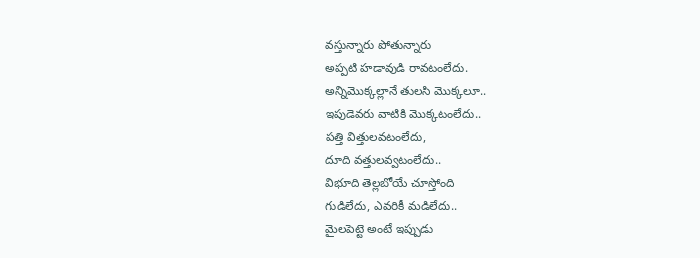వస్తున్నారు పోతున్నారు
అప్పటి హడావుడి రావటంలేదు.
అన్నిమొక్కల్లానే తులసి మొక్కలూ..
ఇపుడెవరు వాటికి మొక్కటంలేదు..
పత్తి విత్తులవటంలేదు,
దూది వత్తులవ్వటంలేదు..
విభూది తెల్లబోయే చూస్తోంది
గుడిలేదు, ఎవరికీ మడిలేదు..
మైలపెట్టె అంటే ఇప్పుడు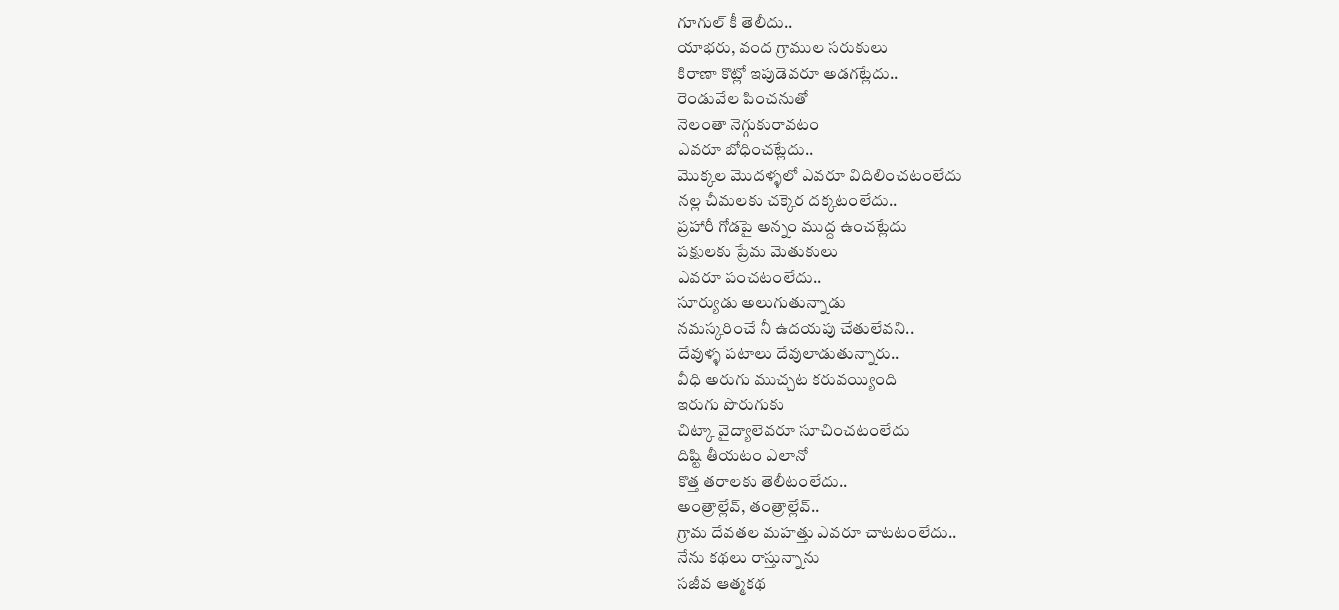గూగుల్‌ కీ తెలీదు..
యాభరు, వంద గ్రాముల సరుకులు
కిరాణా కొట్లో ఇపుడెవరూ అడగట్లేదు..
రెండువేల పించనుతో
నెలంతా నెగ్గుకురావటం
ఎవరూ బోధించట్లేదు..
మొక్కల మొదళ్ళలో ఎవరూ విదిలించటంలేదు
నల్ల చీమలకు చక్కెర దక్కటంలేదు..
ప్రహారీ గోడపై అన్నం ముద్ద ఉంచట్లేదు
పక్షులకు ప్రేమ మెతుకులు
ఎవరూ పంచటంలేదు..
సూర్యుడు అలుగుతున్నాడు
నమస్కరించే నీ ఉదయపు చేతులేవని..
దేవుళ్ళ పటాలు దేవులాడుతున్నారు..
వీధి అరుగు ముచ్చట కరువయ్యింది
ఇరుగు పొరుగుకు
చిట్కా వైద్యాలెవరూ సూచించటంలేదు
దిష్టి తీయటం ఎలానో
కొత్త తరాలకు తెలీటంలేదు..
అంత్రాల్లేవ్‌, తంత్రాల్లేవ్‌..
గ్రామ దేవతల మహత్తు ఎవరూ చాటటంలేదు..
నేను కథలు రాస్తున్నాను
సజీవ ఆత్మకథ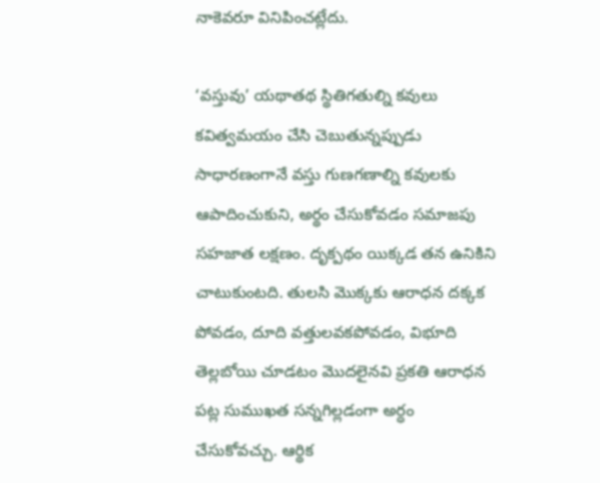నాకెవరూ వినిపించట్లేదు.

‘వస్తువు’ యథాతథ స్థితిగతుల్ని కవులు కవిత్వమయం చేసి చెబుతున్నప్పుడు సాధారణంగానే వస్తు గుణగణాల్ని కవులకు ఆపాదించుకుని, అర్థం చేసుకోవడం సమాజపు సహజాత లక్షణం. దృక్పథం యిక్కడ తన ఉనికిని చాటుకుంటది. తులసి మొక్కకు ఆరాధన దక్కక పోవడం, దూది వత్తులవకపోవడం, విభూది తెల్లబోయి చూడటం మొదలైనవి ప్రకతి ఆరాధన పట్ల సుముఖత సన్నగిల్లడంగా అర్ధం చేసుకోవచ్చు. ఆర్థిక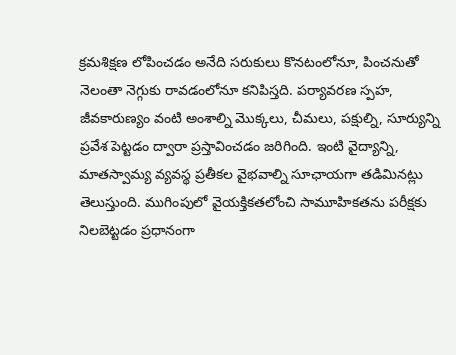క్రమశిక్షణ లోపించడం అనేది సరుకులు కొనటంలోనూ, పించనుతో నెలంతా నెగ్గుకు రావడంలోనూ కనిపిస్తది. పర్యావరణ స్పహ, జీవకారుణ్యం వంటి అంశాల్ని మొక్కలు, చీమలు, పక్షుల్ని, సూర్యున్ని ప్రవేశ పెట్టడం ద్వారా ప్రస్తావించడం జరిగింది. ఇంటి వైద్యాన్ని, మాతస్వామ్య వ్యవస్థ ప్రతీకల వైభవాల్ని సూఛాయగా తడిమినట్లు తెలుస్తుంది. ముగింపులో వైయక్తికతలోంచి సామూహికతను పరీక్షకు నిలబెట్టడం ప్రధానంగా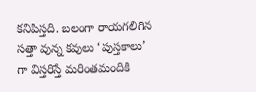కనిపిస్తది. బలంగా రాయగలిగిన సత్తా వున్న కవులు ‘పుస్తకాలు’ గా విస్తరిస్తే మరింతమందికి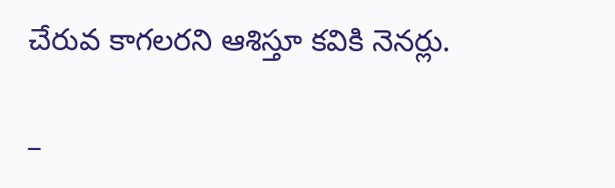చేరువ కాగలరని ఆశిస్తూ కవికి నెనర్లు.

–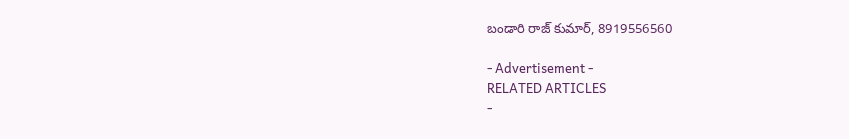బండారి రాజ్‌ కుమార్‌, 8919556560

- Advertisement -
RELATED ARTICLES
-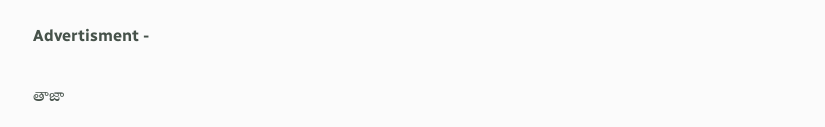Advertisment -

తాజా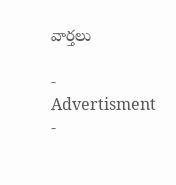వార్తలు

- Advertisment -